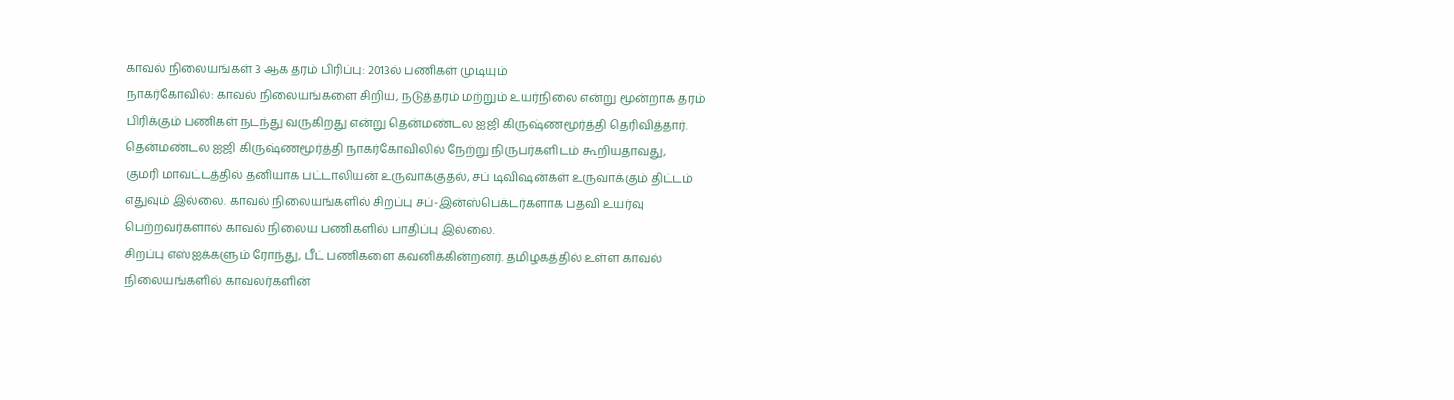காவல் நிலையங்கள் 3 ஆக தரம் பிரிப்பு: 2013ல் பணிகள் முடியும்
நாகர்கோவில்: காவல் நிலையங்களை சிறிய, நடுத்தரம் மற்றும் உயர்நிலை என்று மூன்றாக தரம் பிரிக்கும் பணிகள் நடந்து வருகிறது என்று தென்மண்டல ஐஜி கிருஷ்ணமூர்த்தி தெரிவித்தார்.
தென்மண்டல ஐஜி கிருஷ்ணமூர்த்தி நாகர்கோவிலில் நேற்று நிருபர்களிடம் கூறியதாவது,
குமரி மாவட்டத்தில் தனியாக பட்டாலியன் உருவாக்குதல், சப் டிவிஷன்கள் உருவாக்கும் திட்டம் எதுவும் இல்லை. காவல் நிலையங்களில் சிறப்பு சப்-இன்ஸ்பெக்டர்களாக பதவி உயர்வு பெற்றவர்களால் காவல் நிலைய பணிகளில் பாதிப்பு இல்லை.
சிறப்பு எஸ்ஐக்களும் ரோந்து, பீட் பணிகளை கவனிக்கின்றனர். தமிழகத்தில் உள்ள காவல் நிலையங்களில் காவலர்களின்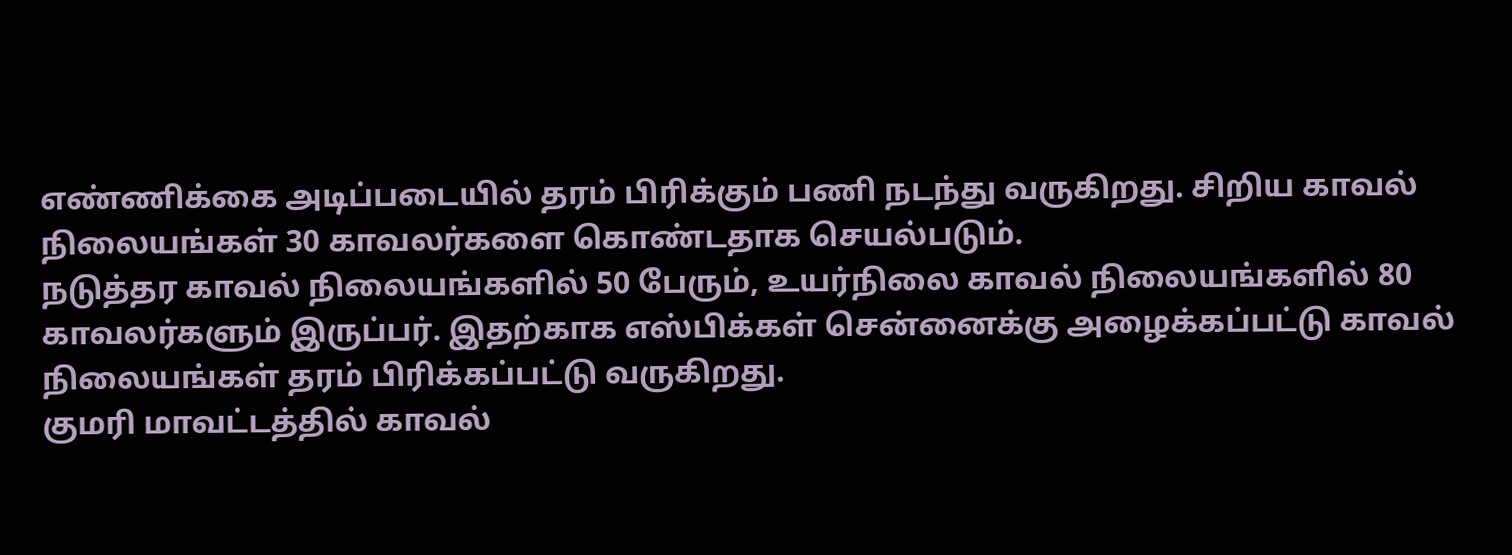எண்ணிக்கை அடிப்படையில் தரம் பிரிக்கும் பணி நடந்து வருகிறது. சிறிய காவல் நிலையங்கள் 30 காவலர்களை கொண்டதாக செயல்படும்.
நடுத்தர காவல் நிலையங்களில் 50 பேரும், உயர்நிலை காவல் நிலையங்களில் 80 காவலர்களும் இருப்பர். இதற்காக எஸ்பிக்கள் சென்னைக்கு அழைக்கப்பட்டு காவல் நிலையங்கள் தரம் பிரிக்கப்பட்டு வருகிறது.
குமரி மாவட்டத்தில் காவல்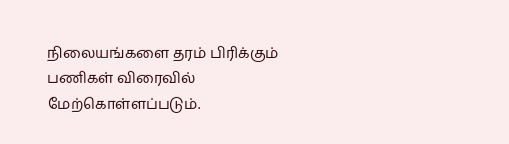நிலையங்களை தரம் பிரிக்கும் பணிகள் விரைவில் மேற்கொள்ளப்படும்.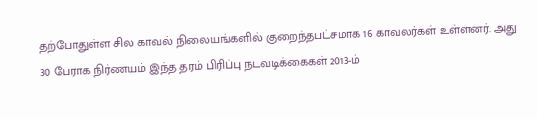தற்போதுள்ள சில காவல் நிலையங்களில் குறைந்தபட்சமாக 16 காவலர்கள் உள்ளனர். அது 30 பேராக நிர்ணயம் இந்த தரம் பிரிப்பு நடவடிக்கைகள் 2013-ம்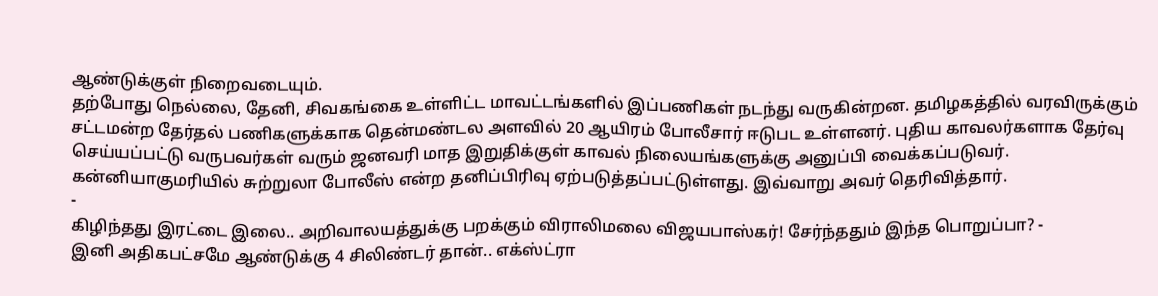ஆண்டுக்குள் நிறைவடையும்.
தற்போது நெல்லை, தேனி, சிவகங்கை உள்ளிட்ட மாவட்டங்களில் இப்பணிகள் நடந்து வருகின்றன. தமிழகத்தில் வரவிருக்கும் சட்டமன்ற தேர்தல் பணிகளுக்காக தென்மண்டல அளவில் 20 ஆயிரம் போலீசார் ஈடுபட உள்ளனர். புதிய காவலர்களாக தேர்வு செய்யப்பட்டு வருபவர்கள் வரும் ஜனவரி மாத இறுதிக்குள் காவல் நிலையங்களுக்கு அனுப்பி வைக்கப்படுவர். கன்னியாகுமரியில் சுற்றுலா போலீஸ் என்ற தனிப்பிரிவு ஏற்படுத்தப்பட்டுள்ளது. இவ்வாறு அவர் தெரிவித்தார்.
-
கிழிந்தது இரட்டை இலை.. அறிவாலயத்துக்கு பறக்கும் விராலிமலை விஜயபாஸ்கர்! சேர்ந்ததும் இந்த பொறுப்பா? -
இனி அதிகபட்சமே ஆண்டுக்கு 4 சிலிண்டர் தான்.. எக்ஸ்ட்ரா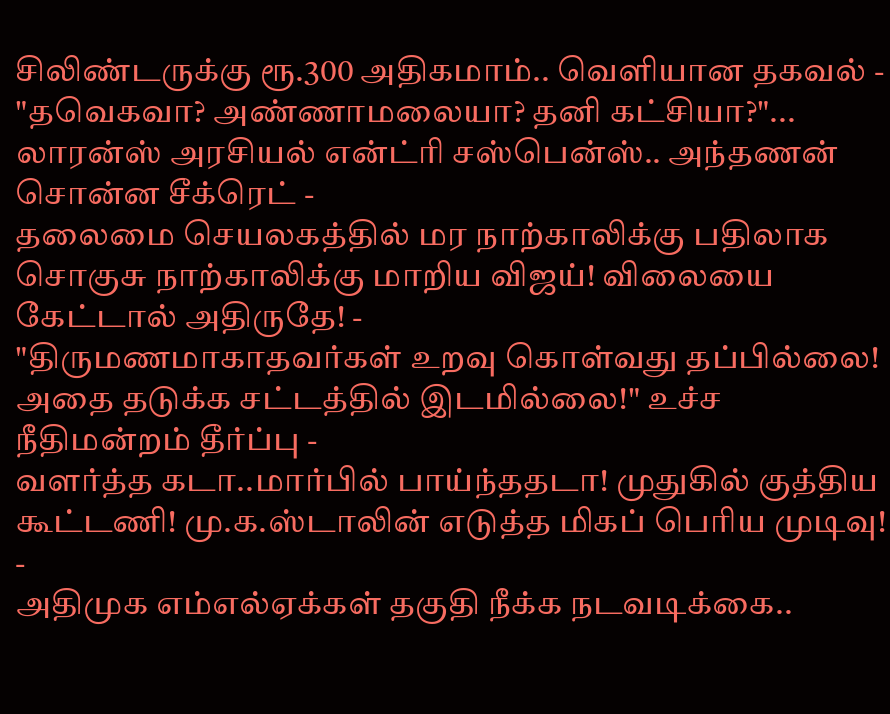சிலிண்டருக்கு ரூ.300 அதிகமாம்.. வெளியான தகவல் -
"தவெகவா? அண்ணாமலையா? தனி கட்சியா?"... லாரன்ஸ் அரசியல் என்ட்ரி சஸ்பென்ஸ்.. அந்தணன் சொன்ன சீக்ரெட் -
தலைமை செயலகத்தில் மர நாற்காலிக்கு பதிலாக சொகுசு நாற்காலிக்கு மாறிய விஜய்! விலையை கேட்டால் அதிருதே! -
"திருமணமாகாதவர்கள் உறவு கொள்வது தப்பில்லை! அதை தடுக்க சட்டத்தில் இடமில்லை!" உச்ச நீதிமன்றம் தீர்ப்பு -
வளர்த்த கடா..மார்பில் பாய்ந்ததடா! முதுகில் குத்திய கூட்டணி! மு.க.ஸ்டாலின் எடுத்த மிகப் பெரிய முடிவு! -
அதிமுக எம்எல்ஏக்கள் தகுதி நீக்க நடவடிக்கை..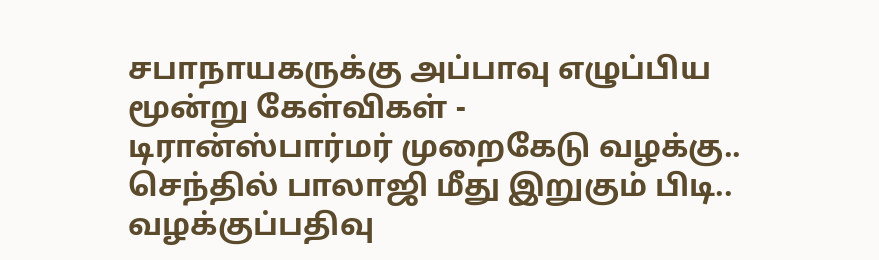சபாநாயகருக்கு அப்பாவு எழுப்பிய மூன்று கேள்விகள் -
டிரான்ஸ்பார்மர் முறைகேடு வழக்கு.. செந்தில் பாலாஜி மீது இறுகும் பிடி.. வழக்குப்பதிவு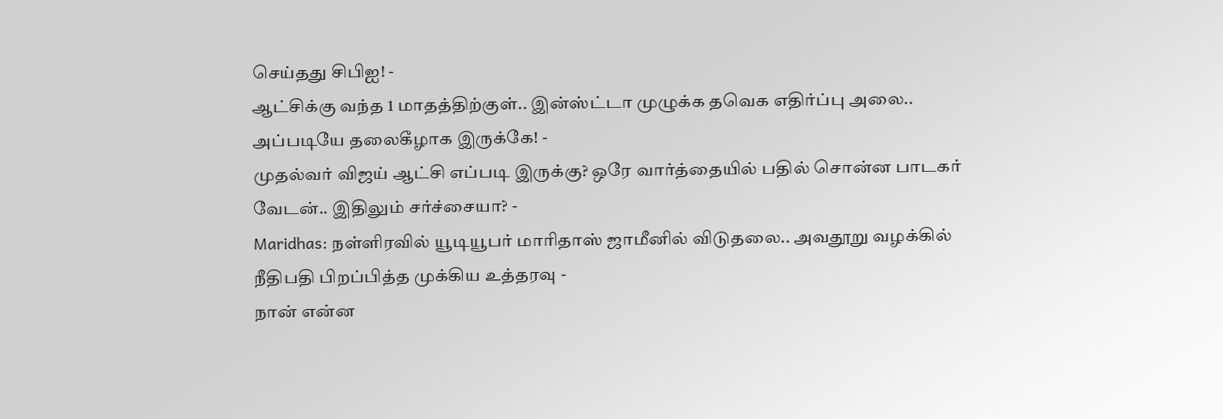செய்தது சிபிஐ! -
ஆட்சிக்கு வந்த 1 மாதத்திற்குள்.. இன்ஸ்ட்டா முழுக்க தவெக எதிர்ப்பு அலை.. அப்படியே தலைகீழாக இருக்கே! -
முதல்வர் விஜய் ஆட்சி எப்படி இருக்கு? ஒரே வார்த்தையில் பதில் சொன்ன பாடகர் வேடன்.. இதிலும் சர்ச்சையா? -
Maridhas: நள்ளிரவில் யூடியூபர் மாரிதாஸ் ஜாமீனில் விடுதலை.. அவதூறு வழக்கில் நீதிபதி பிறப்பித்த முக்கிய உத்தரவு -
நான் என்ன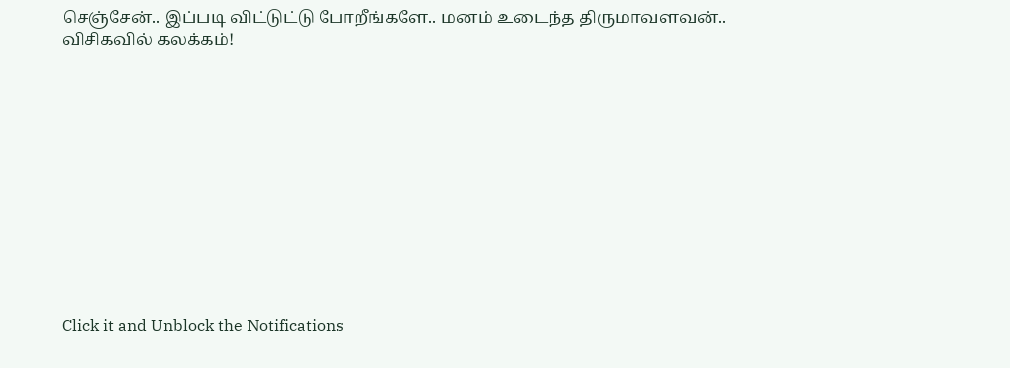செஞ்சேன்.. இப்படி விட்டுட்டு போறீங்களே.. மனம் உடைந்த திருமாவளவன்.. விசிகவில் கலக்கம்!












Click it and Unblock the Notifications